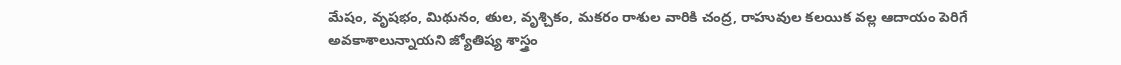మేషం, వృషభం, మిథునం, తుల, వృశ్చికం, మకరం రాశుల వారికి చంద్ర, రాహువుల కలయిక వల్ల ఆదాయం పెరిగే అవకాశాలున్నాయని జ్యోతిష్య శాస్త్రం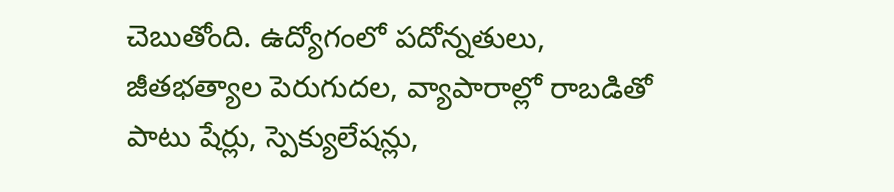చెబుతోంది. ఉద్యోగంలో పదోన్నతులు, జీతభత్యాల పెరుగుదల, వ్యాపారాల్లో రాబడితో పాటు షేర్లు, స్పెక్యులేషన్లు,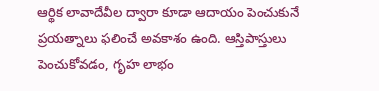ఆర్థిక లావాదేవీల ద్వారా కూడా ఆదాయం పెంచుకునే ప్రయత్నాలు ఫలించే అవకాశం ఉంది. ఆస్తిపాస్తులు పెంచుకోవడం, గృహ లాభం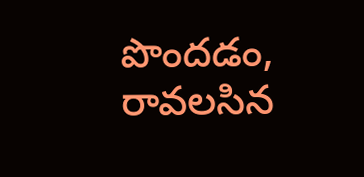పొందడం, రావలసిన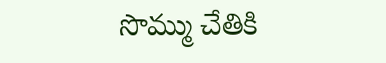సొమ్ము చేతికి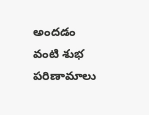అందడం వంటి శుభ పరిణామాలు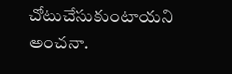చోటుచేసుకుంటాయని అంచనా.